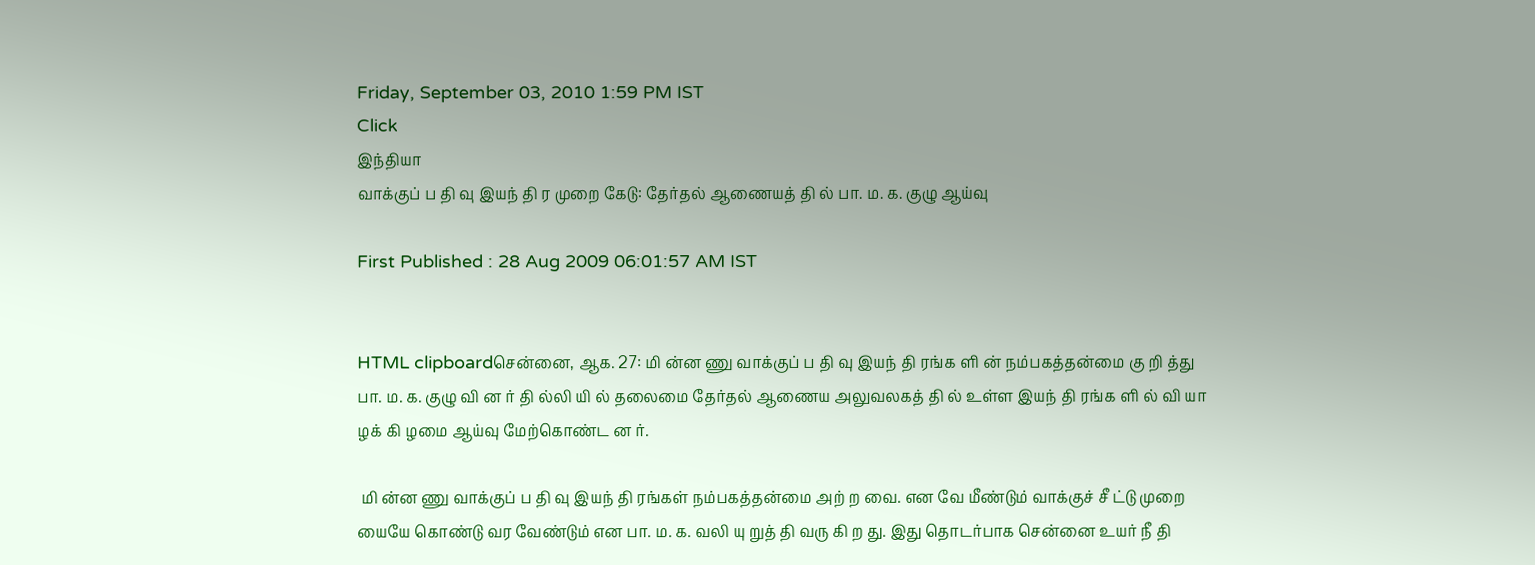Friday, September 03, 2010 1:59 PM IST
Click
இந்தியா
வாக்குப் ப தி வு இயந் தி ர முறை கேடு: தேர்தல் ஆணையத் தி ல் பா. ம. க. குழு ஆய்வு

First Published : 28 Aug 2009 06:01:57 AM IST


HTML clipboardசென்னை, ஆக. 27: மி ன்ன ணு வாக்குப் ப தி வு இயந் தி ரங்க ளி ன் நம்பகத்தன்மை கு றி த்து பா. ம. க. குழு வி ன ர் தி ல்லி யி ல் தலைமை தேர்தல் ஆணைய அலுவலகத் தி ல் உள்ள இயந் தி ரங்க ளி ல் வி யா ழக் கி ழமை ஆய்வு மேற்கொண்ட ன ர்.

 மி ன்ன ணு வாக்குப் ப தி வு இயந் தி ரங்கள் நம்பகத்தன்மை அற் ற வை. என வே மீண்டும் வாக்குச் சீ ட்டு முறை யையே கொண்டு வர வேண்டும் என பா. ம. க. வலி யு றுத் தி வரு கி ற து. இது தொடர்பாக சென்னை உயர் நீ தி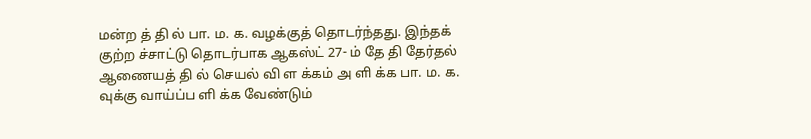மன்ற த் தி ல் பா. ம. க. வழக்குத் தொடர்ந்தது. இந்தக் குற்ற ச்சாட்டு தொடர்பாக ஆகஸ்ட் 27- ம் தே தி தேர்தல் ஆணையத் தி ல் செயல் வி ள க்கம் அ ளி க்க பா. ம. க. வுக்கு வாய்ப்ப ளி க்க வேண்டும்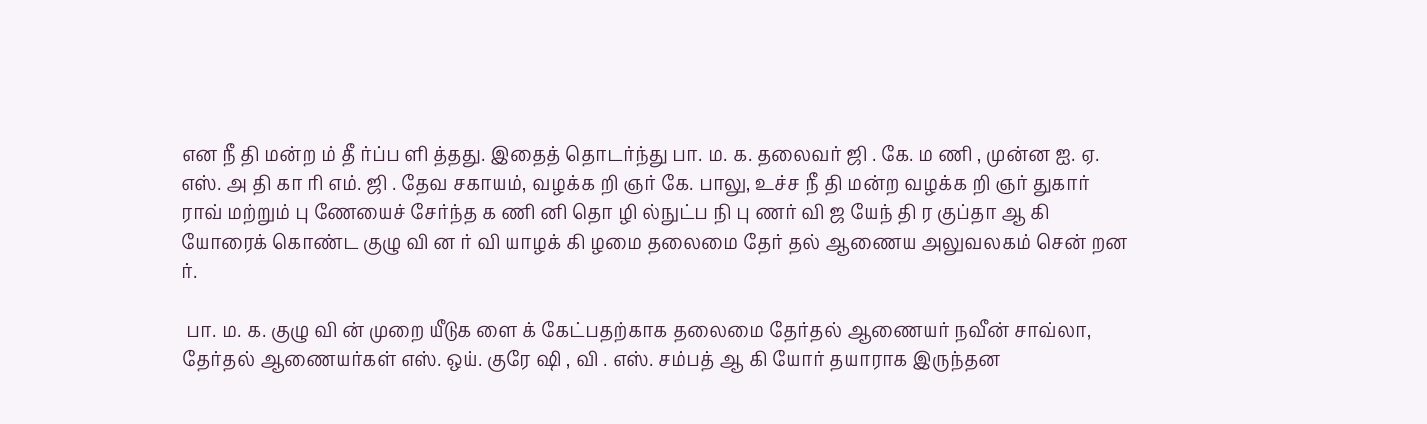என நீ தி மன்ற ம் தீ ர்ப்ப ளி த்தது. இதைத் தொடர்ந்து பா. ம. க. தலைவர் ஜி . கே. ம ணி , முன்ன ஐ. ஏ. எஸ். அ தி கா ரி எம். ஜி . தேவ சகாயம், வழக்க றி ஞர் கே. பாலு, உச்ச நீ தி மன்ற வழக்க றி ஞர் துகார் ராவ் மற்றும் பு ணேயைச் சேர்ந்த க ணி னி தொ ழி ல்நுட்ப நி பு ணர் வி ஜ யேந் தி ர குப்தா ஆ கி யோரைக் கொண்ட குழு வி ன ர் வி யாழக் கி ழமை தலைமை தேர் தல் ஆணைய அலுவலகம் சென் றன ர்.

 பா. ம. க. குழு வி ன் முறை யீடுக ளை க் கேட்பதற்காக தலைமை தேர்தல் ஆணையர் நவீன் சாவ்லா, தேர்தல் ஆணையர்கள் எஸ். ஒய். குரே ஷி , வி . எஸ். சம்பத் ஆ கி யோர் தயாராக இருந்தன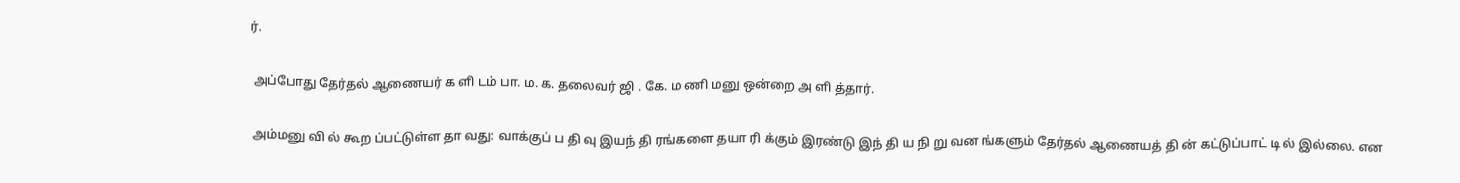ர்.

 அப்போது தேர்தல் ஆணையர் க ளி டம் பா. ம. க. தலைவர் ஜி . கே. ம ணி மனு ஒன்றை அ ளி த்தார்.

 அம்மனு வி ல் கூற ப்பட்டுள்ள தா வது: வாக்குப் ப தி வு இயந் தி ரங்களை தயா ரி க்கும் இரண்டு இந் தி ய நி று வன ங்களும் தேர்தல் ஆணையத் தி ன் கட்டுப்பாட் டி ல் இல்லை. என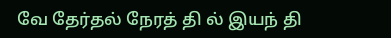வே தேர்தல் நேரத் தி ல் இயந் தி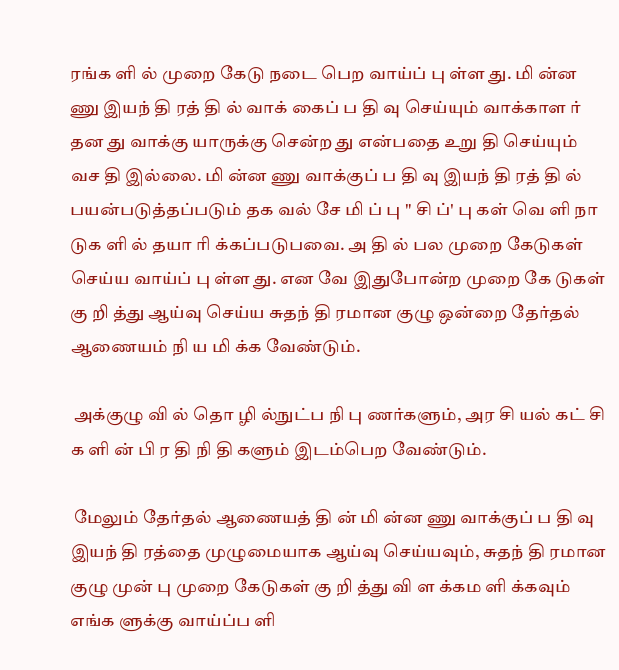ரங்க ளி ல் முறை கேடு நடை பெற வாய்ப் பு ள்ள து. மி ன்ன ணு இயந் தி ரத் தி ல் வாக் கைப் ப தி வு செய்யும் வாக்காள ர் தன து வாக்கு யாருக்கு சென்ற து என்பதை உறு தி செய்யும் வச தி இல்லை. மி ன்ன ணு வாக்குப் ப தி வு இயந் தி ரத் தி ல் பயன்படுத்தப்படும் தக வல் சே மி ப் பு " சி ப்' பு கள் வெ ளி நா டுக ளி ல் தயா ரி க்கப்படுபவை. அ தி ல் பல முறை கேடுகள் செய்ய வாய்ப் பு ள்ள து. என வே இதுபோன்ற முறை கே டுகள் கு றி த்து ஆய்வு செய்ய சுதந் தி ரமான குழு ஒன்றை தேர்தல் ஆணையம் நி ய மி க்க வேண்டும்.

 அக்குழு வி ல் தொ ழி ல்நுட்ப நி பு ணர்களும், அர சி யல் கட் சி க ளி ன் பி ர தி நி தி களும் இடம்பெற வேண்டும்.

 மேலும் தேர்தல் ஆணையத் தி ன் மி ன்ன ணு வாக்குப் ப தி வு இயந் தி ரத்தை முழுமையாக ஆய்வு செய்யவும், சுதந் தி ரமான குழு முன் பு முறை கேடுகள் கு றி த்து வி ள க்கம ளி க்கவும் எங்க ளுக்கு வாய்ப்ப ளி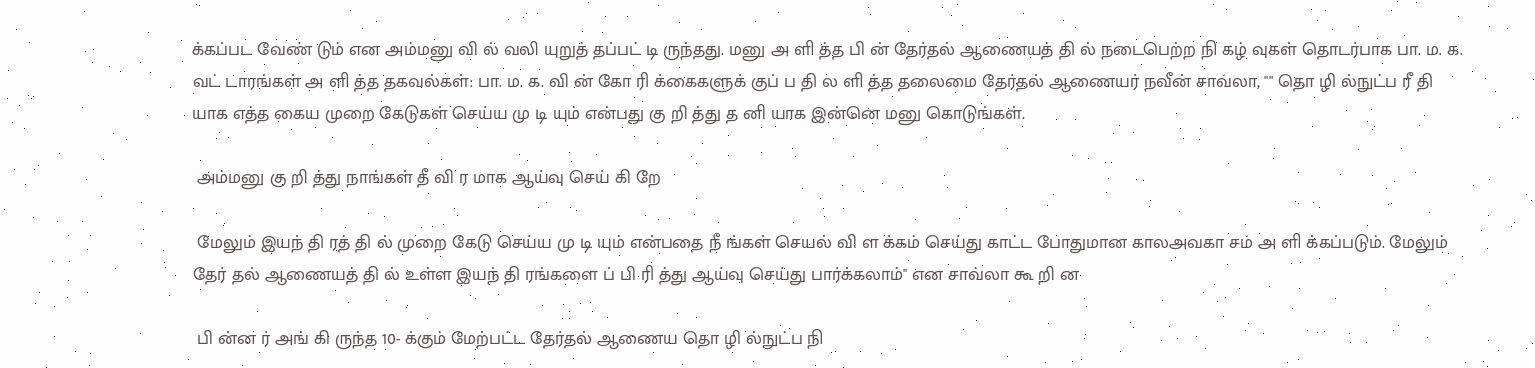க்கப்பட வேண் டும் என அம்மனு வி ல் வலி யுறுத் தப்பட் டி ருந்தது. மனு அ ளி த்த பி ன் தேர்தல் ஆணையத் தி ல் நடைபெற்ற நி கழ் வுகள் தொடர்பாக பா. ம. க. வட் டாரங்கள் அ ளி த்த தகவல்கள்: பா. ம. க. வி ன் கோ ரி க்கைகளுக் குப் ப தி ல ளி த்த தலைமை தேர்தல் ஆணையர் நவீன் சாவ்லா, "" தொ ழி ல்நுட்ப ரீ தி யாக எத்த கைய முறை கேடுகள் செய்ய மு டி யும் என்பது கு றி த்து த னி யாக இன்னெ மனு கொடுங்கள்.

 அம்மனு கு றி த்து நாங்கள் தீ வி ர மாக ஆய்வு செய் கி றே

 மேலும் இயந் தி ரத் தி ல் முறை கேடு செய்ய மு டி யும் என்பதை நீ ங்கள் செயல் வி ள க்கம் செய்து காட்ட போதுமான காலஅவகா சம் அ ளி க்கப்படும். மேலும் தேர் தல் ஆணையத் தி ல் உள்ள இயந் தி ரங்களை ப் பி ரி த்து ஆய்வு செய்து பார்க்கலாம்'' என சாவ்லா கூ றி ன

 பி ன்ன ர் அங் கி ருந்த 10- க்கும் மேற்பட்ட தேர்தல் ஆணைய தொ ழி ல்நுட்ப நி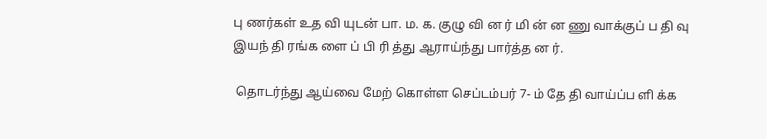பு ணர்கள் உத வி யுடன் பா. ம. க. குழு வி ன ர் மி ன் ன ணு வாக்குப் ப தி வு இயந் தி ரங்க ளை ப் பி ரி த்து ஆராய்ந்து பார்த்த ன ர்.

 தொடர்ந்து ஆய்வை மேற் கொள்ள செப்டம்பர் 7- ம் தே தி வாய்ப்ப ளி க்க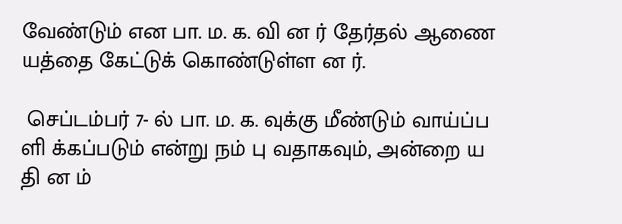வேண்டும் என பா. ம. க. வி ன ர் தேர்தல் ஆணை யத்தை கேட்டுக் கொண்டுள்ள ன ர்.

 செப்டம்பர் 7- ல் பா. ம. க. வுக்கு மீண்டும் வாய்ப்ப ளி க்கப்படும் என்று நம் பு வதாகவும், அன்றை ய தி ன ம்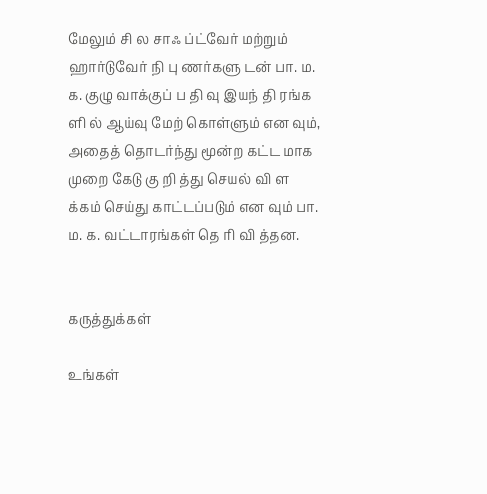மேலும் சி ல சாஃ ப்ட்வேர் மற்றும் ஹார்டுவேர் நி பு ணர்களு டன் பா. ம. க. குழு வாக்குப் ப தி வு இயந் தி ரங்க ளி ல் ஆய்வு மேற் கொள்ளும் என வும், அதைத் தொடர்ந்து மூன்ற கட்ட மாக முறை கேடு கு றி த்து செயல் வி ள க்கம் செய்து காட்டப்படும் என வும் பா. ம. க. வட்டாரங்கள் தெ ரி வி த்தன.


கருத்துக்கள்

உங்கள்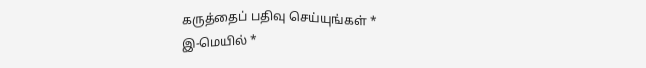கருத்தைப் பதிவு செய்யுங்கள் *
இ-மெயில் *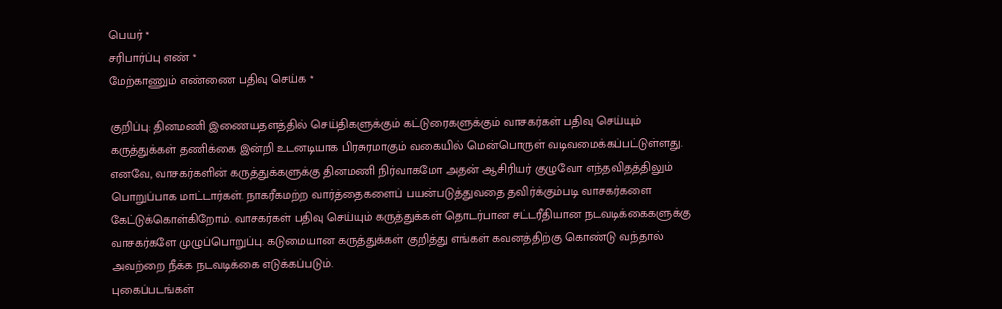பெயர் *
சரிபார்ப்பு எண் *
மேற்காணும் எண்ணை பதிவு செய்க *

குறிப்பு: தினமணி இணையதளத்தில் செய்திகளுக்கும் கட்டுரைகளுக்கும் வாசகர்கள் பதிவு செய்யும் கருத்துக்கள் தணிக்கை இன்றி உடனடியாக பிரசுரமாகும் வகையில் மென்பொருள் வடிவமைக்கப்பட்டுள்ளது. எனவே, வாசகர்களின் கருத்துக்களுக்கு தினமணி நிர்வாகமோ அதன் ஆசிரியர் குழுவோ எந்தவிதத்திலும் பொறுப்பாக மாட்டார்கள். நாகரீகமற்ற வார்த்தைகளைப் பயன்படுத்துவதை தவிர்க்கும்படி வாசகர்களை கேட்டுக்கொள்கிறோம். வாசகர்கள் பதிவு செய்யும் கருத்துக்கள் தொடர்பான சட்டரீதியான நடவடிக்கைகளுக்கு வாசகர்களே முழுப்பொறுப்பு. கடுமையான கருத்துக்கள் குறித்து எங்கள் கவனத்திற்கு கொண்டு வந்தால் அவற்றை நீக்க நடவடிக்கை எடுக்கப்படும்.
புகைப்படங்கள்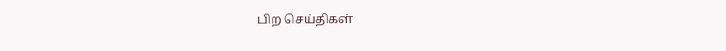பிற செய்திகள்